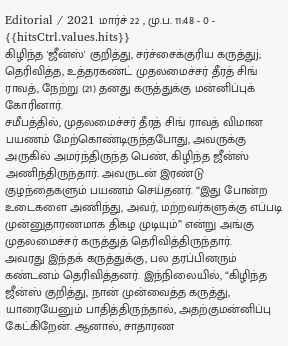Editorial / 2021 மார்ச் 22 , மு.ப. 11:48 - 0 - {{hitsCtrl.values.hits}}
கிழிந்த 'ஜீன்ஸ்' குறித்து, சர்ச்சைக்குரிய கருத்துj; தெரிவித்த, உத்தரகண்ட் முதலமைச்சர் தீரத் சிங் ராவத், நேற்று (21) தனது கருத்துக்கு மன்னிப்புக் கோரினார்.
சமீபத்தில், முதலமைச்சர் தீரத் சிங் ராவத் விமான பயணம் மேற்கொண்டிருந்தபோது, அவருக்கு அருகில் அமர்ந்திருந்த பெண், கிழிந்த ஜீன்ஸ் அணிந்திருந்தார். அவருடன் இரண்டு குழந்தைகளும் பயணம் செய்தனர். “இது போன்ற உடைகளை அணிந்து, அவர், மற்றவர்களுக்கு எப்படி முன்னுதாரணமாக திகழ முடியும்” என்று அங்கு முதலமைச்சர் கருத்துத் தெரிவித்திருந்தார்.
அவரது இந்தக் கருத்துக்கு, பல தரப்பினரும் கண்டனம் தெரிவித்தனர். இந்நிலையில், “கிழிந்த ஜீன்ஸ் குறித்து, நான் முன்வைத்த கருத்து, யாரையேனும் பாதித்திருந்தால், அதற்குமன்னிப்பு கேட்கிறேன். ஆனால், சாதாரண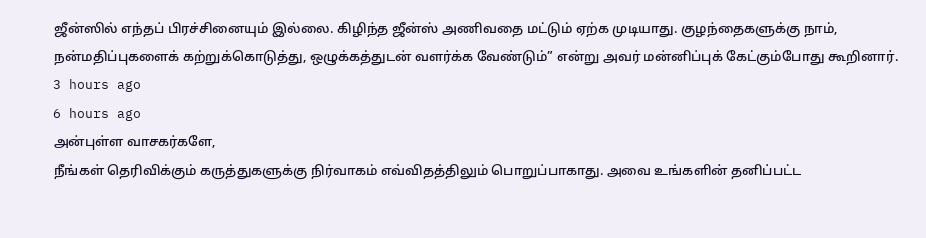ஜீன்ஸில் எந்தப் பிரச்சினையும் இல்லை. கிழிந்த ஜீன்ஸ் அணிவதை மட்டும் ஏற்க முடியாது. குழந்தைகளுக்கு நாம், நன்மதிப்புகளைக் கற்றுக்கொடுத்து, ஒழுக்கத்துடன் வளர்க்க வேண்டும்” என்று அவர் மன்னிப்புக் கேட்கும்போது கூறினார்.
3 hours ago
6 hours ago
அன்புள்ள வாசகர்களே,
நீங்கள் தெரிவிக்கும் கருத்துகளுக்கு நிர்வாகம் எவ்விதத்திலும் பொறுப்பாகாது. அவை உங்களின் தனிப்பட்ட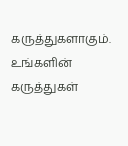கருத்துகளாகும். உங்களின் கருத்துகள்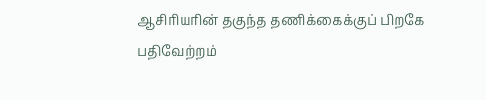ஆசிரியரின் தகுந்த தணிக்கைக்குப் பிறகே பதிவேற்றம்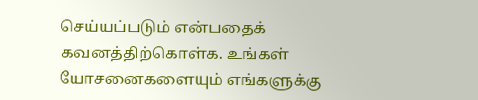செய்யப்படும் என்பதைக் கவனத்திற்கொள்க. உங்கள் யோசனைகளையும் எங்களுக்கு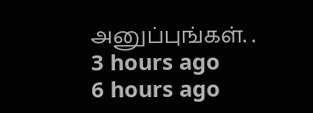அனுப்புங்கள். .
3 hours ago
6 hours ago